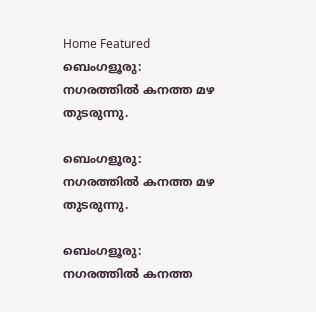Home Featured ബെംഗളൂരു: നഗരത്തിൽ കനത്ത മഴ തുടരുന്നു.

ബെംഗളൂരു: നഗരത്തിൽ കനത്ത മഴ തുടരുന്നു.

ബെംഗളൂരു: നഗരത്തിൽ കനത്ത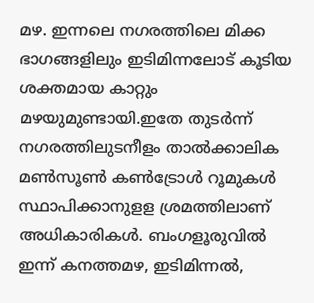മഴ. ഇന്നലെ നഗരത്തിലെ മിക്ക ഭാഗങ്ങളിലും ഇടിമിന്നലോട് കൂടിയ ശക്തമായ കാറ്റും മഴയുമുണ്ടായി.ഇതേ തുടർന്ന് നഗരത്തിലുടനീളം താൽക്കാലിക മൺസൂൺ കൺട്രോൾ റൂമുകൾ സ്ഥാപിക്കാനുളള ശ്രമത്തിലാണ് അധികാരികൾ. ബംഗളൂരുവിൽ ഇന്ന് കനത്തമഴ, ഇടിമിന്നൽ,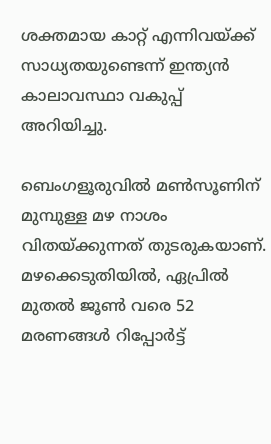ശക്തമായ കാറ്റ് എന്നിവയ്ക്ക് സാധ്യതയുണ്ടെന്ന് ഇന്ത്യൻ കാലാവസ്ഥാ വകുപ്പ് അറിയിച്ചു.

ബെംഗളൂരുവിൽ മൺസൂണിന് മുമ്പുള്ള മഴ നാശം വിതയ്ക്കുന്നത് തുടരുകയാണ്. മഴക്കെടുതിയിൽ, ഏപ്രിൽ മുതൽ ജൂൺ വരെ 52 മരണങ്ങൾ റിപ്പോർട്ട്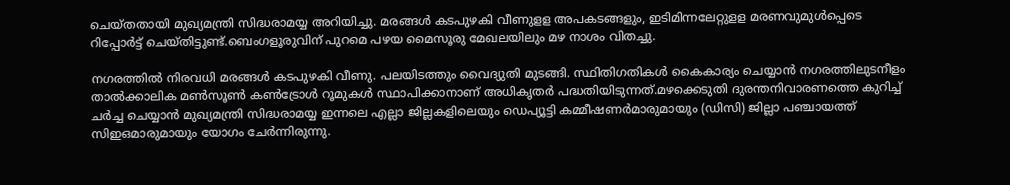ചെയ്തതായി മുഖ്യമന്ത്രി സിദ്ധരാമയ്യ അറിയിച്ചു. മരങ്ങൾ കടപുഴകി വീണുളള അപകടങ്ങളും, ഇടിമിന്നലേറ്റുളള മരണവുമുൾപ്പെടെ റിപ്പോർട്ട് ചെയ്തിട്ടുണ്ട്.ബെംഗളൂരുവിന് പുറമെ പഴയ മൈസൂരു മേഖലയിലും മഴ നാശം വിതച്ചു.

നഗരത്തിൽ നിരവധി മരങ്ങൾ കടപുഴകി വീണു. പലയിടത്തും വൈദ്യുതി മുടങ്ങി. സ്ഥിതിഗതികൾ കൈകാര്യം ചെയ്യാൻ നഗരത്തിലുടനീളം താൽക്കാലിക മൺസൂൺ കൺട്രോൾ റൂമുകൾ സ്ഥാപിക്കാനാണ് അധികൃതർ പദ്ധതിയിടുന്നത്.മഴക്കെടുതി ദുരന്തനിവാരണത്തെ കുറിച്ച് ചർച്ച ചെയ്യാൻ മുഖ്യമന്ത്രി സിദ്ധരാമയ്യ ഇന്നലെ എല്ലാ ജില്ലകളിലെയും ഡെപ്യൂട്ടി കമ്മീഷണർമാരുമായും (ഡിസി) ജില്ലാ പഞ്ചായത്ത് സിഇഒമാരുമായും യോഗം ചേർന്നിരുന്നു.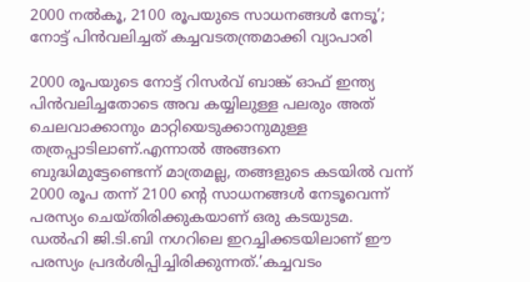2000 നല്‍കൂ, 2100 രൂപയുടെ സാധനങ്ങള്‍ നേടൂ’; നോട്ട് പിന്‍വലിച്ചത് കച്ചവടതന്ത്രമാക്കി വ്യാപാരി

2000 രൂപയുടെ നോട്ട് റിസര്‍വ് ബാങ്ക് ഓഫ് ഇന്ത്യ പിൻവലിച്ചതോടെ അവ കയ്യിലുള്ള പലരും അത് ചെലവാക്കാനും മാറ്റിയെടുക്കാനുമുള്ള തത്രപ്പാടിലാണ്.എന്നാല്‍ അങ്ങനെ ബുദ്ധിമുട്ടേണ്ടെന്ന് മാത്രമല്ല, തങ്ങളുടെ കടയില്‍ വന്ന് 2000 രൂപ തന്ന് 2100 ന്റെ സാധനങ്ങള്‍ നേടൂവെന്ന് പരസ്യം ചെയ്തിരിക്കുകയാണ് ഒരു കടയുടമ. ഡല്‍ഹി ജി.ടി.ബി നഗറിലെ ഇറച്ചിക്കടയിലാണ് ഈ പരസ്യം പ്രദര്‍ശിപ്പിച്ചിരിക്കുന്നത്.’കച്ചവടം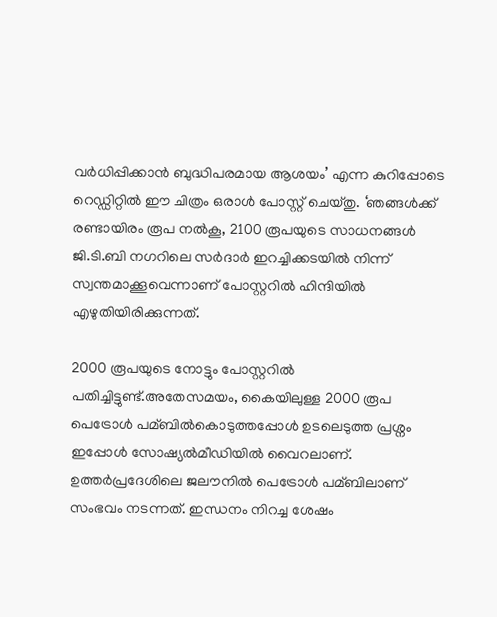വര്‍ധിപ്പിക്കാൻ ബുദ്ധിപരമായ ആശയം’ എന്ന കുറിപ്പോടെ റെഡ്ഡിറ്റില്‍ ഈ ചിത്രം ഒരാള്‍ പോസ്റ്റ് ചെയ്തു. ‘ഞങ്ങള്‍ക്ക് രണ്ടായിരം രൂപ നല്‍കൂ, 2100 രൂപയുടെ സാധനങ്ങള്‍ ജി.ടി.ബി നഗറിലെ സര്‍ദാര്‍ ഇറച്ചിക്കടയില്‍ നിന്ന് സ്വന്തമാക്കൂവെന്നാണ് പോസ്റ്ററില്‍ ഹിന്ദിയില്‍ എഴുതിയിരിക്കുന്നത്.

2000 രൂപയുടെ നോട്ടും പോസ്റ്ററില്‍ പതിച്ചിട്ടുണ്ട്.അതേസമയം, കൈയിലുള്ള 2000 രൂപ പെട്രോള്‍ പമ്ബില്‍കൊടുത്തപ്പോള്‍ ഉടലെടുത്ത പ്രശ്നം ഇപ്പോള്‍ സോഷ്യല്‍മീഡിയില്‍ വൈറലാണ്. ഉത്തര്‍പ്രദേശിലെ ജലൗനില്‍ പെട്രോള്‍ പമ്ബിലാണ് സംഭവം നടന്നത്. ഇന്ധനം നിറച്ച ശേഷം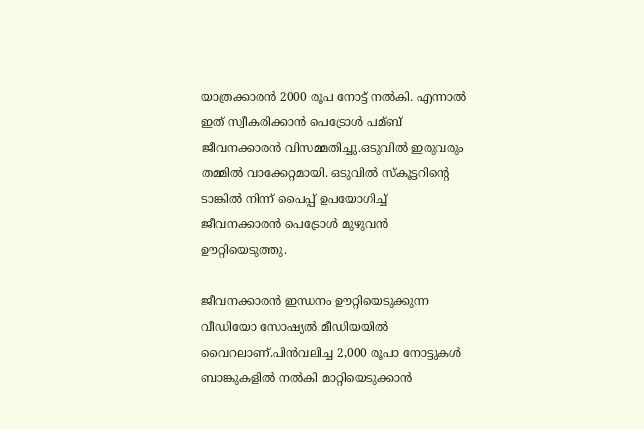യാത്രക്കാരൻ 2000 രൂപ നോട്ട് നല്‍കി. എന്നാല്‍ ഇത് സ്വീകരിക്കാൻ പെട്രോള്‍ പമ്ബ് ജീവനക്കാരൻ വിസമ്മതിച്ചു.ഒടുവില്‍ ഇരുവരും തമ്മില്‍ വാക്കേറ്റമായി. ഒടുവില്‍ സ്‌കൂട്ടറിന്റെ ടാങ്കില്‍ നിന്ന് പൈപ്പ് ഉപയോഗിച്ച്‌ ജീവനക്കാരൻ പെട്രോള്‍ മുഴുവൻ ഊറ്റിയെടുത്തു.

ജീവനക്കാരൻ ഇന്ധനം ഊറ്റിയെടുക്കുന്ന വീഡിയോ സോഷ്യല്‍ മീഡിയയില്‍ വൈറലാണ്.പിൻവലിച്ച 2,000 രൂപാ നോട്ടുകള്‍ ബാങ്കുകളില്‍ നല്‍കി മാറ്റിയെടുക്കാൻ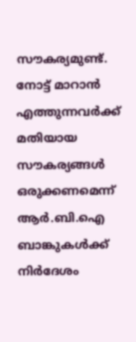സൗകര്യമുണ്ട്. നോട്ട് മാറാൻ എത്തുന്നവര്‍ക്ക് മതിയായ സൗകര്യങ്ങള്‍ ഒരുക്കണമെന്ന് ആര്‍.ബി.ഐ ബാങ്കുകള്‍ക്ക് നിര്‍ദേശം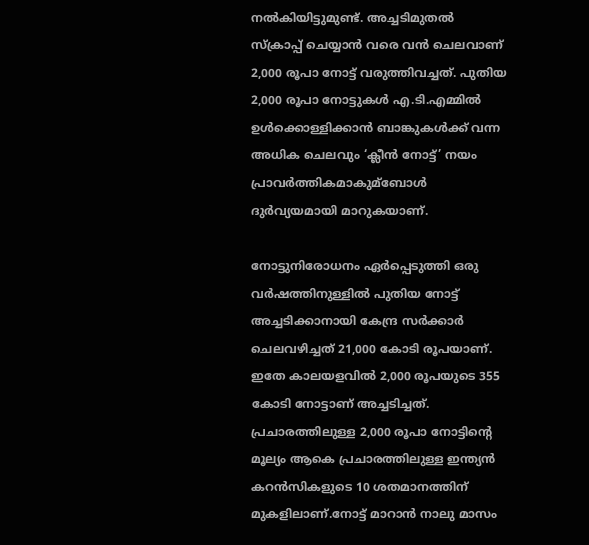നല്‍കിയിട്ടുമുണ്ട്. അച്ചടിമുതല്‍ സ്‌ക്രാപ്പ് ചെയ്യാൻ വരെ വൻ ചെലവാണ് 2,000 രൂപാ നോട്ട് വരുത്തിവച്ചത്. പുതിയ 2,000 രൂപാ നോട്ടുകള്‍ എ.ടി.എമ്മില്‍ ഉള്‍ക്കൊള്ളിക്കാൻ ബാങ്കുകള്‍ക്ക് വന്ന അധിക ചെലവും ‘ക്ലീൻ നോട്ട്’ നയം പ്രാവര്‍ത്തികമാകുമ്ബോള്‍ ദുര്‍വ്യയമായി മാറുകയാണ്.

നോട്ടുനിരോധനം ഏര്‍പ്പെടുത്തി ഒരു വര്‍ഷത്തിനുള്ളില്‍ പുതിയ നോട്ട് അച്ചടിക്കാനായി കേന്ദ്ര സര്‍ക്കാര്‍ ചെലവഴിച്ചത് 21,000 കോടി രൂപയാണ്. ഇതേ കാലയളവില്‍ 2,000 രൂപയുടെ 355 കോടി നോട്ടാണ് അച്ചടിച്ചത്. പ്രചാരത്തിലുള്ള 2,000 രൂപാ നോട്ടിന്റെ മൂല്യം ആകെ പ്രചാരത്തിലുള്ള ഇന്ത്യൻ കറൻസികളുടെ 10 ശതമാനത്തിന് മുകളിലാണ്.നോട്ട് മാറാൻ നാലു മാസം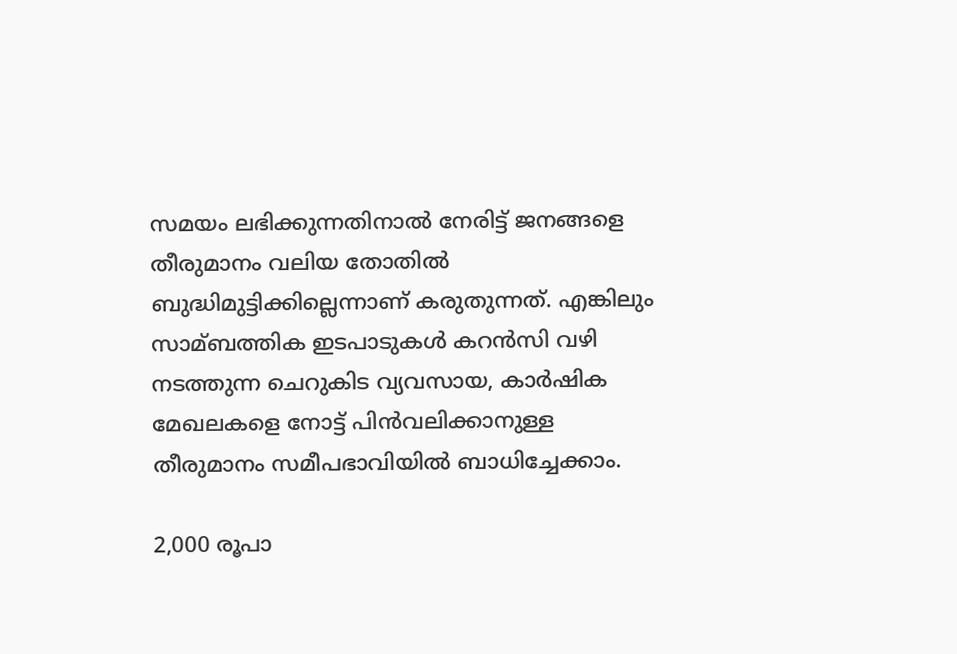സമയം ലഭിക്കുന്നതിനാല്‍ നേരിട്ട് ജനങ്ങളെ തീരുമാനം വലിയ തോതില്‍ ബുദ്ധിമുട്ടിക്കില്ലെന്നാണ് കരുതുന്നത്. എങ്കിലും സാമ്ബത്തിക ഇടപാടുകള്‍ കറൻസി വഴി നടത്തുന്ന ചെറുകിട വ്യവസായ, കാര്‍ഷിക മേഖലകളെ നോട്ട് പിൻവലിക്കാനുള്ള തീരുമാനം സമീപഭാവിയില്‍ ബാധിച്ചേക്കാം.

2,000 രൂപാ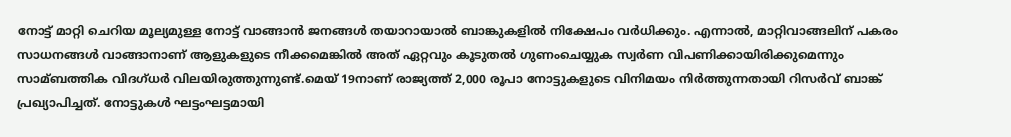നോട്ട് മാറ്റി ചെറിയ മൂല്യമുള്ള നോട്ട് വാങ്ങാൻ ജനങ്ങള്‍ തയാറായാല്‍ ബാങ്കുകളില്‍ നിക്ഷേപം വര്‍ധിക്കും. എന്നാല്‍, മാറ്റിവാങ്ങലിന് പകരം സാധനങ്ങള്‍ വാങ്ങാനാണ് ആളുകളുടെ നീക്കമെങ്കില്‍ അത് ഏറ്റവും കൂടുതല്‍ ഗുണംചെയ്യുക സ്വര്‍ണ വിപണിക്കായിരിക്കുമെന്നും സാമ്ബത്തിക വിദഗ്ധര്‍ വിലയിരുത്തുന്നുണ്ട്.മെയ് 19നാണ് രാജ്യത്ത് 2,000 രൂപാ നോട്ടുകളുടെ വിനിമയം നിര്‍ത്തുന്നതായി റിസര്‍വ് ബാങ്ക് പ്രഖ്യാപിച്ചത്. നോട്ടുകള്‍ ഘട്ടംഘട്ടമായി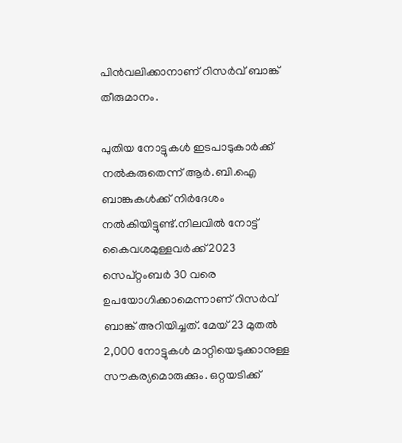പിൻവലിക്കാനാണ് റിസര്‍വ് ബാങ്ക് തീരുമാനം.

പുതിയ നോട്ടുകള്‍ ഇടപാടുകാര്‍ക്ക് നല്‍കരുതെന്ന് ആര്‍.ബി.ഐ ബാങ്കുകള്‍ക്ക് നിര്‍ദേശം നല്‍കിയിട്ടുണ്ട്.നിലവില്‍ നോട്ട് കൈവശമുള്ളവര്‍ക്ക് 2023 സെപ്റ്റംബര്‍ 30 വരെ ഉപയോഗിക്കാമെന്നാണ് റിസര്‍വ് ബാങ്ക് അറിയിച്ചത്. മേയ് 23 മുതല്‍ 2,000 നോട്ടുകള്‍ മാറ്റിയെടുക്കാനുള്ള സൗകര്യമൊരുക്കും. ഒറ്റയടിക്ക്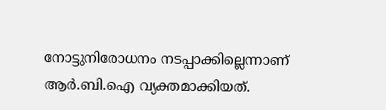നോട്ടുനിരോധനം നടപ്പാക്കില്ലെന്നാണ് ആര്‍.ബി.ഐ വ്യക്തമാക്കിയത്.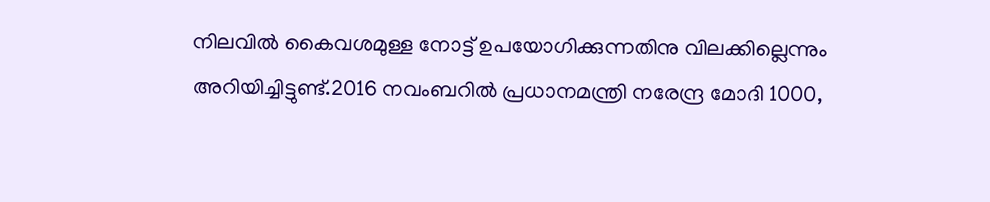നിലവില്‍ കൈവശമുള്ള നോട്ട് ഉപയോഗിക്കുന്നതിനു വിലക്കില്ലെന്നും അറിയിച്ചിട്ടുണ്ട്.2016 നവംബറില്‍ പ്രധാനമന്ത്രി നരേന്ദ്ര മോദി 1000,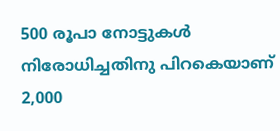500 രൂപാ നോട്ടുകള്‍ നിരോധിച്ചതിനു പിറകെയാണ് 2,000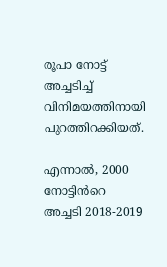രൂപാ നോട്ട് അച്ചടിച്ച്‌ വിനിമയത്തിനായി പുറത്തിറക്കിയത്.

എന്നാല്‍, 2000 നോട്ടിൻറെ അച്ചടി 2018-2019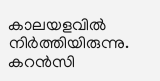കാലയളവില്‍ നിര്‍ത്തിയിരുന്നു. കറൻസി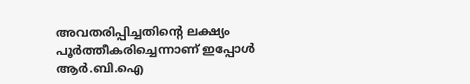അവതരിപ്പിച്ചതിന്റെ ലക്ഷ്യം പൂര്‍ത്തീകരിച്ചെന്നാണ് ഇപ്പോള്‍ ആര്‍.ബി.ഐ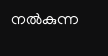നല്‍കുന്ന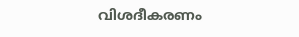വിശദീകരണം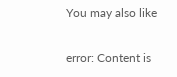You may also like

error: Content is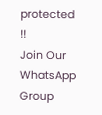protected !!
Join Our WhatsApp Group